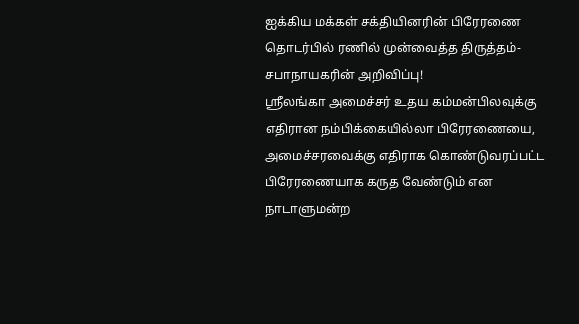ஐக்கிய மக்கள் சக்தியினரின் பிரேரணை தொடர்பில் ரணில் முன்வைத்த திருத்தம்- சபாநாயகரின் அறிவிப்பு!
ஸ்ரீலங்கா அமைச்சர் உதய கம்மன்பிலவுக்கு எதிரான நம்பிக்கையில்லா பிரேரணையை, அமைச்சரவைக்கு எதிராக கொண்டுவரப்பட்ட பிரேரணையாக கருத வேண்டும் என நாடாளுமன்ற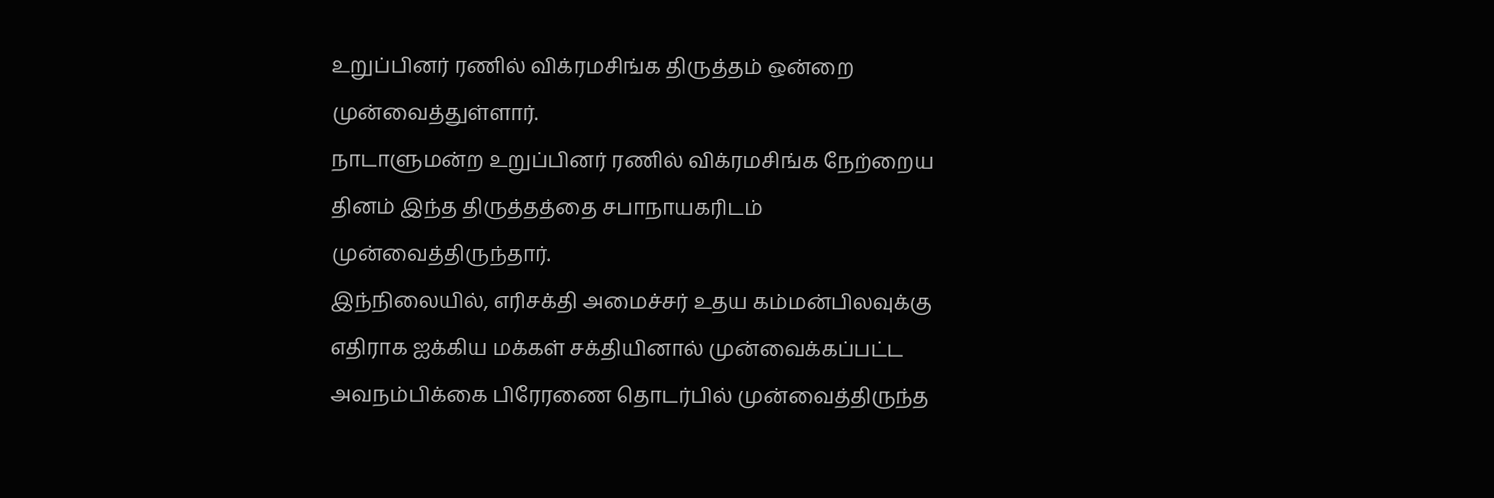உறுப்பினர் ரணில் விக்ரமசிங்க திருத்தம் ஒன்றை முன்வைத்துள்ளார்.
நாடாளுமன்ற உறுப்பினர் ரணில் விக்ரமசிங்க நேற்றைய தினம் இந்த திருத்தத்தை சபாநாயகரிடம் முன்வைத்திருந்தார்.
இந்நிலையில், எரிசக்தி அமைச்சர் உதய கம்மன்பிலவுக்கு எதிராக ஐக்கிய மக்கள் சக்தியினால் முன்வைக்கப்பட்ட அவநம்பிக்கை பிரேரணை தொடர்பில் முன்வைத்திருந்த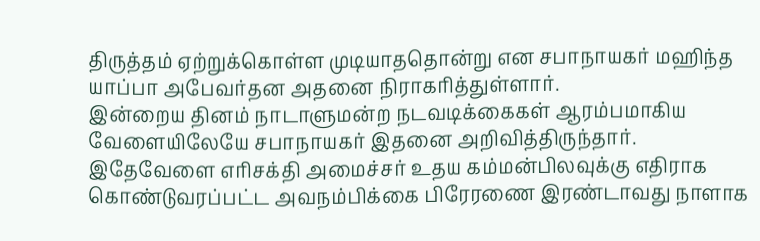திருத்தம் ஏற்றுக்கொள்ள முடியாததொன்று என சபாநாயகர் மஹிந்த யாப்பா அபேவர்தன அதனை நிராகரித்துள்ளார்.
இன்றைய தினம் நாடாளுமன்ற நடவடிக்கைகள் ஆரம்பமாகிய வேளையிலேயே சபாநாயகர் இதனை அறிவித்திருந்தார்.
இதேவேளை எரிசக்தி அமைச்சர் உதய கம்மன்பிலவுக்கு எதிராக கொண்டுவரப்பட்ட அவநம்பிக்கை பிரேரணை இரண்டாவது நாளாக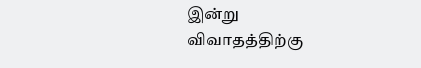இன்று விவாதத்திற்கு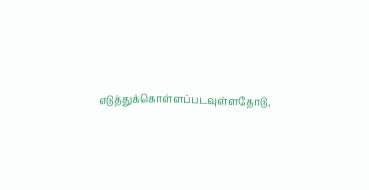எடுத்துக்கொள்ளப்படவுள்ளதோடு,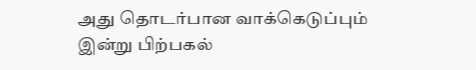அது தொடர்பான வாக்கெடுப்பும் இன்று பிற்பகல்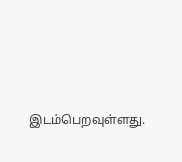இடம்பெறவுள்ளது.